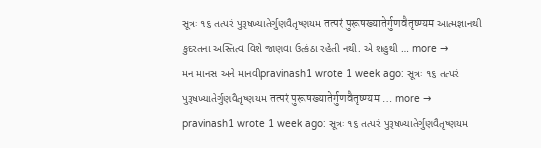સૂત્રઃ ૧૬ તત્પરં પુરૂષખ્યાતેર્ગુણવૈતૃષ્ણયમ तत्परं पुरूषख्यातेर्गुणवैतृष्ण्यम આત્મજ્ઞાનથી કુદરતના અસ્તિત્વ વિશે જાણવા ઉત્કંઠા રહેતી નથી. એ શહુથી … more →
મન માનસ અને માનવીpravinash1 wrote 1 week ago: સૂત્રઃ ૧૬ તત્પરં પુરૂષખ્યાતેર્ગુણવૈતૃષ્ણયમ तत्परं पुरूषख्यातेर्गुणवैतृष्ण्यम … more →
pravinash1 wrote 1 week ago: સૂત્રઃ ૧૬ તત્પરં પુરૂષખ્યાતેર્ગુણવૈતૃષ્ણયમ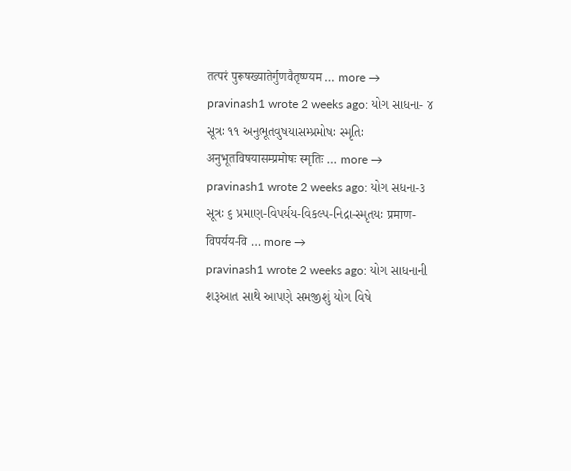तत्परं पुरूषख्यातेर्गुणवैतृष्ण्यम … more →
pravinash1 wrote 2 weeks ago: યોગ સાધના- ૪ સૂત્રઃ ૧૧ અનુભૂતવુષયાસમ્પ્રમોષઃ સ્મૃતિઃ अनुभूतविषयासम्प्रमोषः स्मृतिः … more →
pravinash1 wrote 2 weeks ago: યોગ સધના-૩ સૂત્રઃ ૬ પ્રમાણ-વિપર્યય-વિકલ્પ-નિદ્રા-સ્મૃતયઃ प्रमाण-विपर्यय-वि … more →
pravinash1 wrote 2 weeks ago: યોગ સાધનાની શરૂઆત સાથે આપણે સમજીશું યોગ વિષે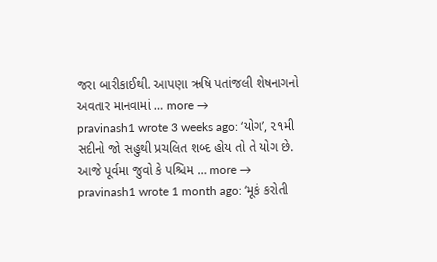જરા બારીકાઈથી. આપણા ઋષિ પતાંજલી શેષનાગનો અવતાર માનવામાં … more →
pravinash1 wrote 3 weeks ago: ‘યોગ’, ૨૧મી સદીનો જો સહુથી પ્રચલિત શબ્દ હોય તો તે યોગ છે. આજે પૂર્વમા જુવો કે પશ્ચિમ … more →
pravinash1 wrote 1 month ago: ‘મૂકં કરોતી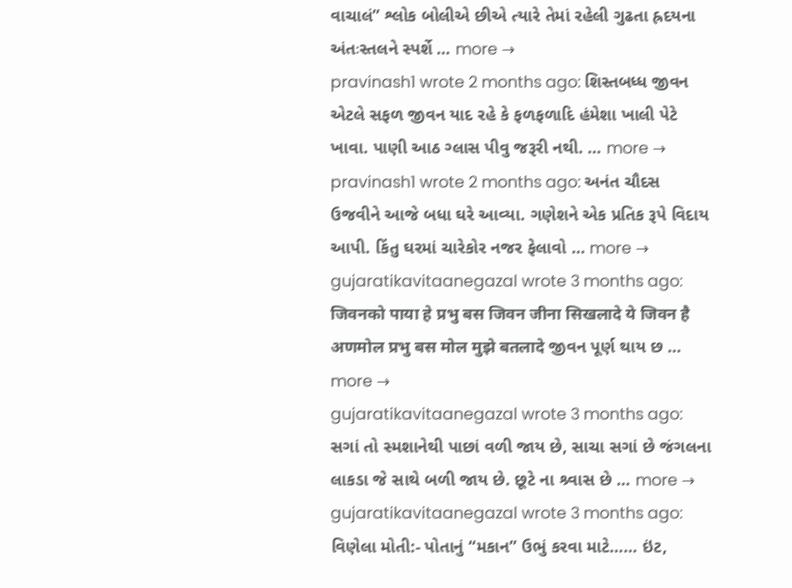વાચાલં” શ્લોક બોલીએ છીએ ત્યારે તેમાં રહેલી ગુઢતા હ્રદયના અંતઃસ્તલને સ્પર્શે … more →
pravinash1 wrote 2 months ago: શિસ્તબધ્ધ જીવન એટલે સફળ જીવન યાદ રહે કે ફળફળાદિ હંમેશા ખાલી પેટે ખાવા. પાણી આઠ ગ્લાસ પીવુ જરૂરી નથી. … more →
pravinash1 wrote 2 months ago: અનંત ચૌદસ ઉજવીને આજે બધા ઘરે આવ્યા. ગણેશને એક પ્રતિક રૂપે વિદાય આપી. કિંતુ ઘરમાં ચારેકોર નજર ફેલાવો … more →
gujaratikavitaanegazal wrote 3 months ago: जिवनको पाया हे प्रभु बस जिवन जीना सिखलादे ये जिवन है अणमोल प्रभु बस मोल मुझे बतलादे જીવન પૂર્ણ થાય છ … more →
gujaratikavitaanegazal wrote 3 months ago: સગાં તો સ્મશાનેથી પાછાં વળી જાય છે, સાચા સગાં છે જંગલના લાકડા જે સાથે બળી જાય છે. છૂટે ના શ્ર્વાસ છે … more →
gujaratikavitaanegazal wrote 3 months ago: વિણેલા મોતી:- પોતાનું “મકાન” ઉભું કરવા માટે…… ઇંટ,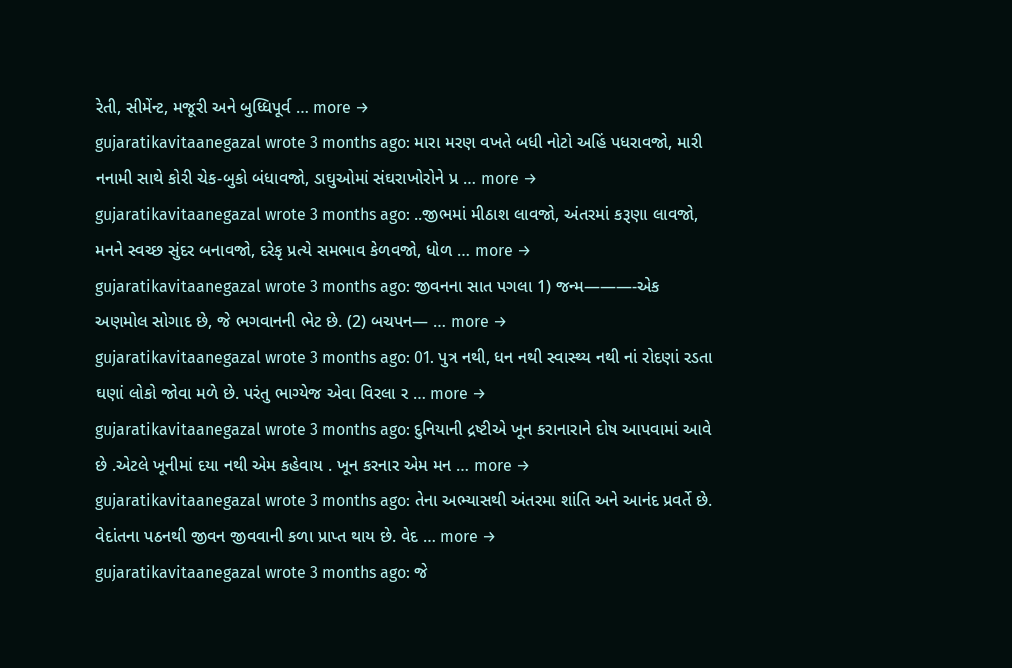રેતી, સીમેંન્ટ, મજૂરી અને બુધ્ધિપૂર્વ … more →
gujaratikavitaanegazal wrote 3 months ago: મારા મરણ વખતે બધી નોટો અહિં પધરાવજો, મારી નનામી સાથે કોરી ચેક-બુકો બંધાવજો, ડાઘુઓમાં સંઘરાખોરોને પ્ર … more →
gujaratikavitaanegazal wrote 3 months ago: ..જીભમાં મીઠાશ લાવજો, અંતરમાં કરૂણા લાવજો, મનને સ્વચ્છ સુંદર બનાવજો, દરેકૃ પ્રત્યે સમભાવ કેળવજો, ધોળ … more →
gujaratikavitaanegazal wrote 3 months ago: જીવનના સાત પગલા 1) જન્મ———-એક અણમોલ સોગાદ છે, જે ભગવાનની ભેટ છે. (2) બચપન— … more →
gujaratikavitaanegazal wrote 3 months ago: 01. પુત્ર નથી, ધન નથી સ્વાસ્થ્ય નથી નાં રોદણાં રડતા ઘણાં લોકો જોવા મળે છે. પરંતુ ભાગ્યેજ એવા વિરલા ર … more →
gujaratikavitaanegazal wrote 3 months ago: દુનિયાની દ્રષ્ટીએ ખૂન કરાનારાને દોષ આપવામાં આવે છે .એટલે ખૂનીમાં દયા નથી એમ કહેવાય . ખૂન કરનાર એમ મન … more →
gujaratikavitaanegazal wrote 3 months ago: તેના અભ્યાસથી અંતરમા શાંતિ અને આનંદ પ્રવર્તે છે. વેદાંતના પઠનથી જીવન જીવવાની કળા પ્રાપ્ત થાય છે. વેદ … more →
gujaratikavitaanegazal wrote 3 months ago: જે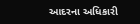આદરના અધિકારી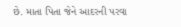છે. માતા પિતા જેને આદરની પરવા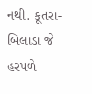નથી. કૂતરા- બિલાડા જે હરપળે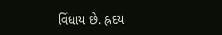વિંધાય છે. હ્રદય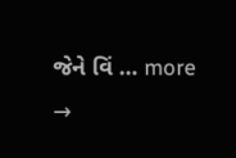જેને વિં … more →